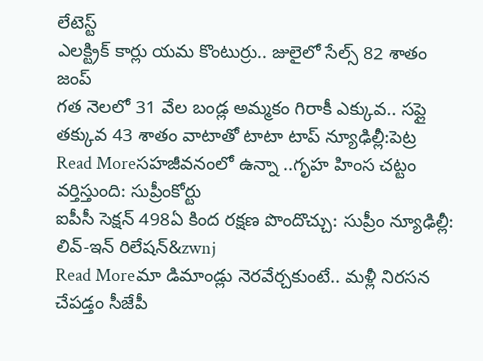లేటెస్ట్
ఎలక్ట్రిక్ కార్లు యమ కొంటుర్రు.. జులైలో సేల్స్ 82 శాతం జంప్
గత నెలలో 31 వేల బండ్ల అమ్మకం గిరాకీ ఎక్కువ.. సప్లై తక్కువ 43 శాతం వాటాతో టాటా టాప్ న్యూఢిల్లీ:పెట్ర
Read Moreసహజీవనంలో ఉన్నా ..గృహ హింస చట్టం వర్తిస్తుంది: సుప్రీంకోర్టు
ఐపీసీ సెక్షన్ 498ఏ కింద రక్షణ పొందొచ్చు: సుప్రీం న్యూఢిల్లీ: లివ్-ఇన్ రిలేషన్&zwnj
Read Moreమా డిమాండ్లు నెరవేర్చకుంటే.. మళ్లీ నిరసన చేపడ్తం సీజేపీ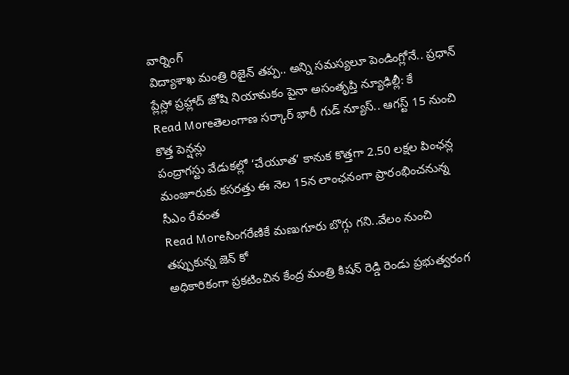వార్నింగ్
విద్యాశాఖ మంత్రి రిజైన్ తప్ప.. అన్ని సమస్యలూ పెండింగ్లోనే.. ప్రధాన్ ప్లేస్లో ప్రహ్లాద్ జోషి నియామకం పైనా అసంతృప్తి న్యూఢిల్లీ: కే
Read Moreతెలంగాణ సర్కార్ భారీ గుడ్ న్యూస్.. ఆగస్ట్ 15 నుంచి కొత్త పెన్షన్లు
పంద్రాగస్టు వేడుకల్లో ‘చేయూత’ కానుక కొత్తగా 2.50 లక్షల పింఛన్ల మంజూరుకు కసరత్తు ఈ నెల 15న లాంఛనంగా ప్రారంభించనున్న సీఎం రేవంత
Read Moreసింగరేణికే మణుగూరు బొగ్గు గని..వేలం నుంచి తప్పుకున్న జెన్ కో
అధికారికంగా ప్రకటించిన కేంద్ర మంత్రి కిషన్ రెడ్డి రెండు ప్రభుత్వరంగ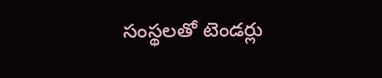సంస్థలతో టెండర్లు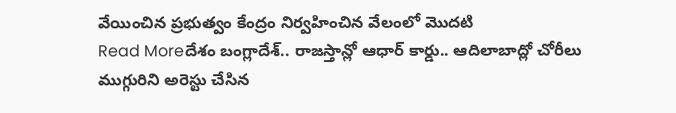వేయించిన ప్రభుత్వం కేంద్రం నిర్వహించిన వేలంలో మొదటి
Read Moreదేశం బంగ్లాదేశ్.. రాజస్తాన్లో ఆధార్ కార్డు.. ఆదిలాబాద్లో చోరీలు
ముగ్గురిని అరెస్టు చేసిన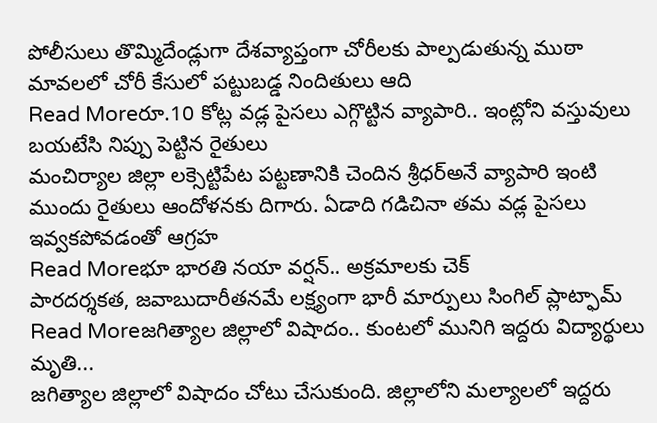పోలీసులు తొమ్మిదేండ్లుగా దేశవ్యాప్తంగా చోరీలకు పాల్పడుతున్న ముఠా మావలలో చోరీ కేసులో పట్టుబడ్డ నిందితులు ఆది
Read Moreరూ.10 కోట్ల వడ్ల పైసలు ఎగ్గొట్టిన వ్యాపారి.. ఇంట్లోని వస్తువులు బయటేసి నిప్పు పెట్టిన రైతులు
మంచిర్యాల జిల్లా లక్సెట్టిపేట పట్టణానికి చెందిన శ్రీధర్అనే వ్యాపారి ఇంటి ముందు రైతులు ఆందోళనకు దిగారు. ఏడాది గడిచినా తమ వడ్ల పైసలు ఇవ్వకపోవడంతో ఆగ్రహ
Read Moreభూ భారతి నయా వర్షన్.. అక్రమాలకు చెక్
పారదర్శకత, జవాబుదారీతనమే లక్ష్యంగా భారీ మార్పులు సింగిల్ ప్లాట్ఫామ్
Read Moreజగిత్యాల జిల్లాలో విషాదం.. కుంటలో మునిగి ఇద్దరు విద్యార్థులు మృతి...
జగిత్యాల జిల్లాలో విషాదం చోటు చేసుకుంది. జిల్లాలోని మల్యాలలో ఇద్దరు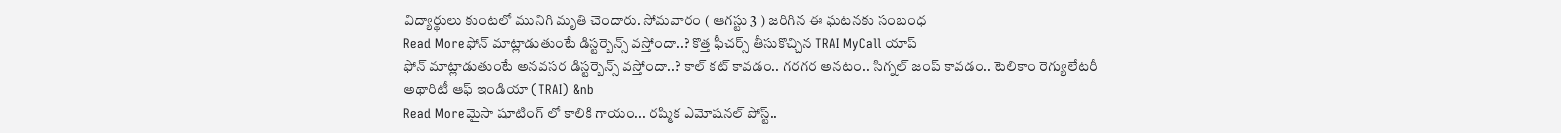విద్యార్థులు కుంటలో మునిగి మృతి చెందారు. సోమవారం ( ఆగస్టు 3 ) జరిగిన ఈ ఘటనకు సంబంధ
Read Moreఫోన్ మాట్లాడుతుంటే డిస్టర్బెన్స్ వస్తోందా..? కొత్త ఫీచర్స్ తీసుకొచ్చిన TRAI MyCall యాప్
ఫోన్ మాట్లాడుతుంటే అనవసర డిస్టర్బెన్స్ వస్తోందా..? కాల్ కట్ కావడం.. గరగర అనటం.. సిగ్నల్ జంప్ కావడం.. టెలికాం రెగ్యులేటరీ అథారిటీ ఆఫ్ ఇండియా (TRAI) &nb
Read Moreమైసా షూటింగ్ లో కాలికి గాయం... రష్మిక ఎమోషనల్ పోస్ట్..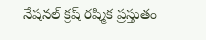నేషనల్ క్రష్ రష్మిక ప్రస్తుతం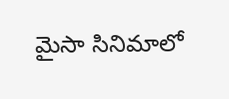మైసా సినిమాలో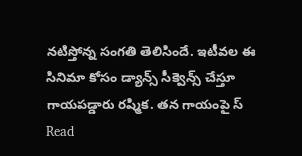నటిస్తోన్న సంగతి తెలిసిందే. ఇటీవల ఈ సినిమా కోసం డ్యాన్స్ సీక్వెన్స్ చేస్తూ గాయపడ్డారు రష్మిక. తన గాయంపై స్
Read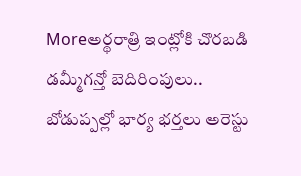Moreఅర్థరాత్రి ఇంట్లోకి చొరబడి డమ్మీగన్తో బెదిరింపులు.. బోడుప్పల్లో భార్య భర్తలు అరెస్టు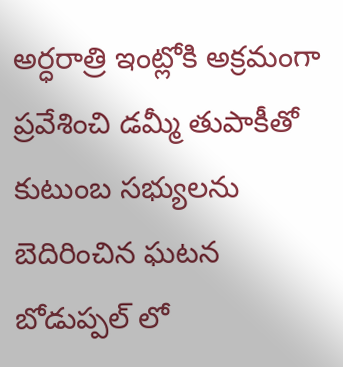అర్ధరాత్రి ఇంట్లోకి అక్రమంగా ప్రవేశించి డమ్మీ తుపాకీతో కుటుంబ సభ్యులను బెదిరించిన ఘటన బోడుప్పల్ లో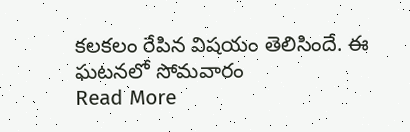కలకలం రేపిన విషయం తెలిసిందే. ఈ ఘటనలో సోమవారం
Read More